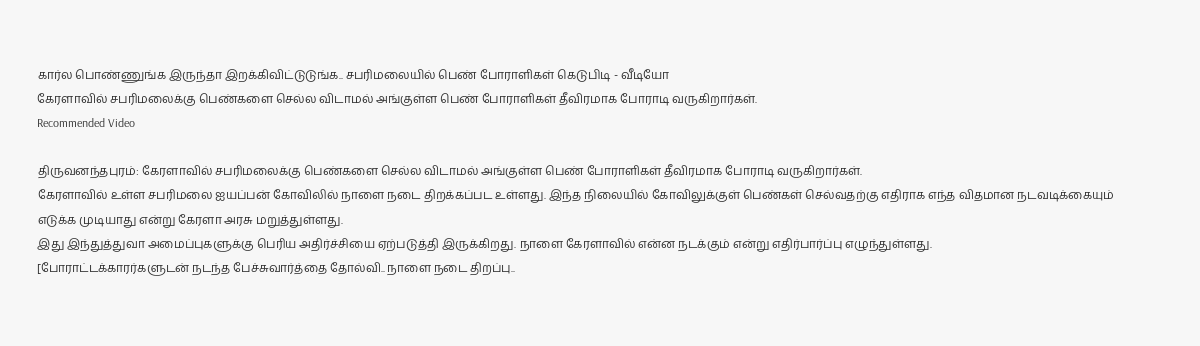கார்ல பொண்ணுங்க இருந்தா இறக்கிவிட்டுடுங்க.. சபரிமலையில் பெண் போராளிகள் கெடுபிடி - வீடியோ
கேரளாவில் சபரிமலைக்கு பெண்களை செல்ல விடாமல் அங்குள்ள பெண் போராளிகள் தீவிரமாக போராடி வருகிறார்கள்.
Recommended Video

திருவனந்தபுரம்: கேரளாவில் சபரிமலைக்கு பெண்களை செல்ல விடாமல் அங்குள்ள பெண் போராளிகள் தீவிரமாக போராடி வருகிறார்கள்.
கேரளாவில் உள்ள சபரிமலை ஐயப்பன் கோவிலில் நாளை நடை திறக்கப்பட உள்ளது. இந்த நிலையில் கோவிலுக்குள் பெண்கள் செல்வதற்கு எதிராக எந்த விதமான நடவடிக்கையும் எடுக்க முடியாது என்று கேரளா அரசு மறுத்துள்ளது.
இது இந்துத்துவா அமைப்புகளுக்கு பெரிய அதிர்ச்சியை ஏற்படுத்தி இருக்கிறது. நாளை கேரளாவில் என்ன நடக்கும் என்று எதிர்பார்ப்பு எழுந்துள்ளது.
[போராட்டக்காரர்களுடன் நடந்த பேச்சுவார்த்தை தோல்வி.. நாளை நடை திறப்பு..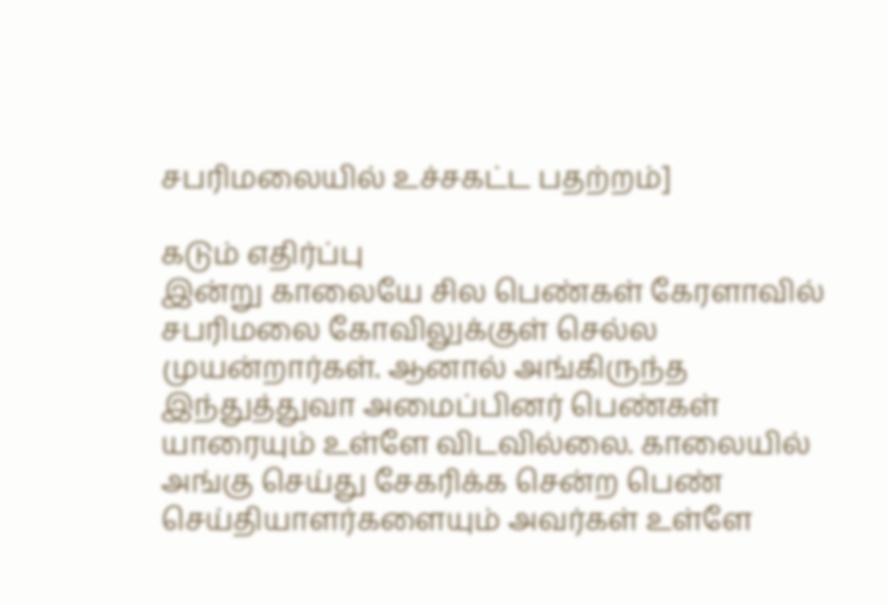சபரிமலையில் உச்சகட்ட பதற்றம்]

கடும் எதிர்ப்பு
இன்று காலையே சில பெண்கள் கேரளாவில் சபரிமலை கோவிலுக்குள் செல்ல முயன்றார்கள். ஆனால் அங்கிருந்த இந்துத்துவா அமைப்பினர் பெண்கள் யாரையும் உள்ளே விடவில்லை. காலையில் அங்கு செய்து சேகரிக்க சென்ற பெண் செய்தியாளர்களையும் அவர்கள் உள்ளே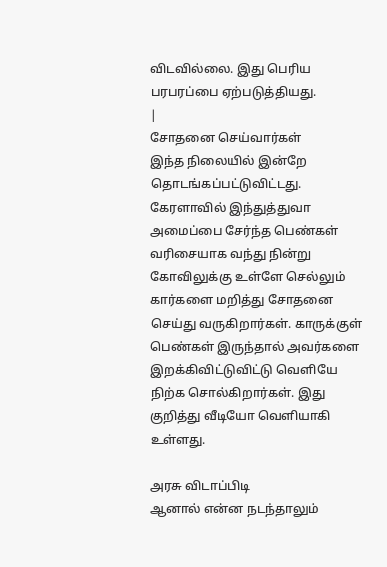விடவில்லை. இது பெரிய பரபரப்பை ஏற்படுத்தியது.
|
சோதனை செய்வார்கள்
இந்த நிலையில் இன்றே தொடங்கப்பட்டுவிட்டது. கேரளாவில் இந்துத்துவா அமைப்பை சேர்ந்த பெண்கள் வரிசையாக வந்து நின்று கோவிலுக்கு உள்ளே செல்லும் கார்களை மறித்து சோதனை செய்து வருகிறார்கள். காருக்குள் பெண்கள் இருந்தால் அவர்களை இறக்கிவிட்டுவிட்டு வெளியே நிற்க சொல்கிறார்கள். இது குறித்து வீடியோ வெளியாகி உள்ளது.

அரசு விடாப்பிடி
ஆனால் என்ன நடந்தாலும்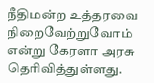நீதிமன்ற உத்தரவை நிறைவேற்றுவோம் என்று கேரளா அரசு தெரிவித்துள்ளது.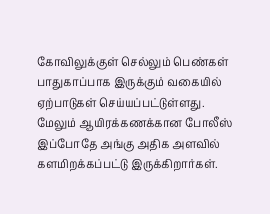கோவிலுக்குள் செல்லும் பெண்கள் பாதுகாப்பாக இருக்கும் வகையில் ஏற்பாடுகள் செய்யப்பட்டுள்ளது. மேலும் ஆயிரக்கணக்கான போலீஸ் இப்போதே அங்கு அதிக அளவில் களமிறக்கப்பட்டு இருக்கிறார்கள்.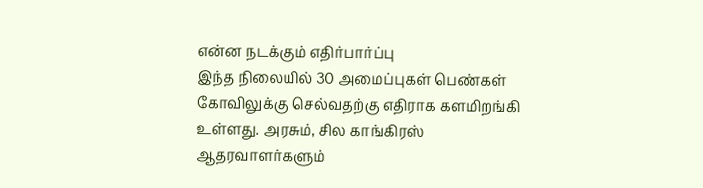என்ன நடக்கும் எதிர்பார்ப்பு
இந்த நிலையில் 30 அமைப்புகள் பெண்கள் கோவிலுக்கு செல்வதற்கு எதிராக களமிறங்கி உள்ளது. அரசும், சில காங்கிரஸ் ஆதரவாளர்களும்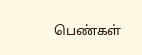பெண்கள்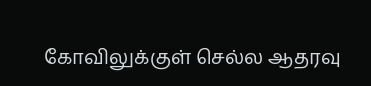கோவிலுக்குள் செல்ல ஆதரவு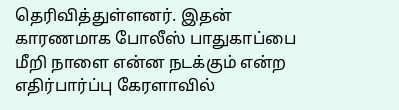தெரிவித்துள்ளனர். இதன் காரணமாக போலீஸ் பாதுகாப்பை மீறி நாளை என்ன நடக்கும் என்ற எதிர்பார்ப்பு கேரளாவில்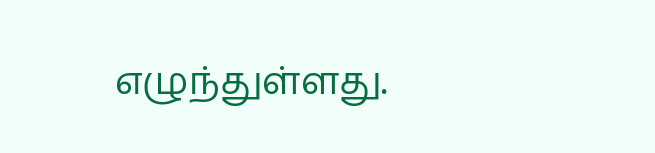எழுந்துள்ளது.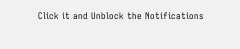Click it and Unblock the Notifications